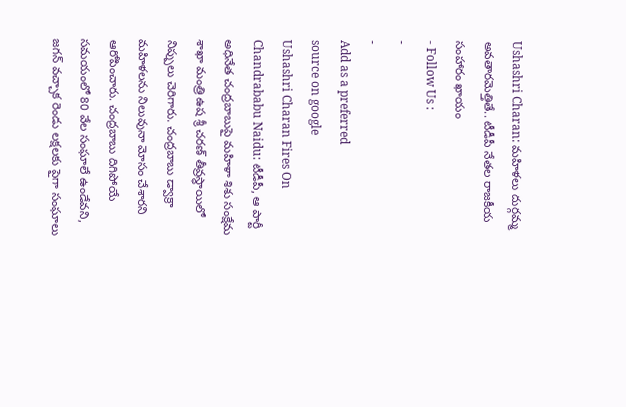Ushashri Charan: మహిళలు దుర్గమ్మ అవతారమెత్తితే.. టీడీపీ నేతల రాజకీయ సంహారం ఖాయం
- Follow Us :
-
-
Add as a preferred
source on google
Ushashri Charan Fires On Chandrababu Naidu: టీడీపీ, ఆ పార్టీ అధినేత చంద్రబాబుపై మహిళా శిశు సంక్షేమ శాఖా మంత్రి ఉష శ్రీ చరణ్ తీవ్రస్థాయిలో నిప్పులు చెరిగారు. చంద్రబాబు డ్వాక్రా మహిళలను నిలువునా మోసం చేశారని ఆరోపించారు. చంద్రబాబు దిగిపోయే సమయంలో 80 వేల సంఘాలే ఉండేవని, జగన్ వచ్చాక రెండు లక్షలకు పైగా సంఘాలు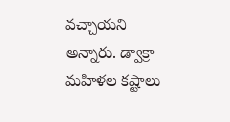వచ్చాయని అన్నారు. డ్వాక్రా మహిళల కష్టాలు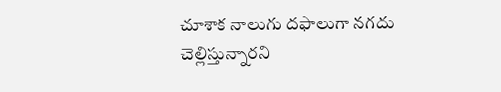చూశాక నాలుగు దఫాలుగా నగదు చెల్లిస్తున్నారని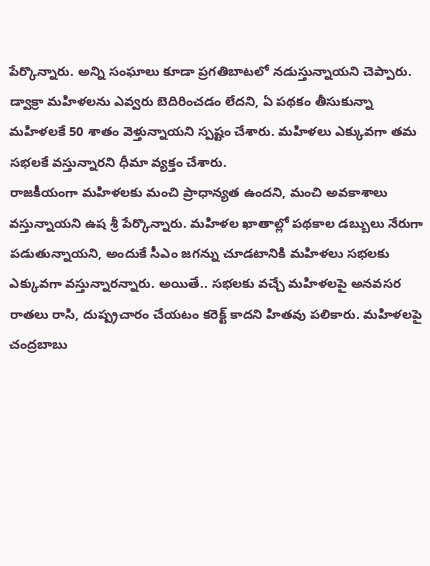పేర్కొన్నారు. అన్ని సంఘాలు కూడా ప్రగతిబాటలో నడుస్తున్నాయని చెప్పారు. డ్వాక్రా మహిళలను ఎవ్వరు బెదిరించడం లేదని, ఏ పథకం తీసుకున్నా మహిళలకే 50 శాతం వెళ్తున్నాయని స్పష్టం చేశారు. మహిళలు ఎక్కువగా తమ సభలకే వస్తున్నారని ధీమా వ్యక్తం చేశారు.
రాజకీయంగా మహిళలకు మంచి ప్రాధాన్యత ఉందని, మంచి అవకాశాలు వస్తున్నాయని ఉష శ్రీ పేర్కొన్నారు. మహిళల ఖాతాల్లో పథకాల డబ్బులు నేరుగా పడుతున్నాయని, అందుకే సీఎం జగన్ను చూడటానికి మహిళలు సభలకు ఎక్కువగా వస్తున్నారన్నారు. అయితే.. సభలకు వచ్చే మహిళలపై అనవసర రాతలు రాసి, దుష్ప్రచారం చేయటం కరెక్ట్ కాదని హితవు పలికారు. మహిళలపై చంద్రబాబు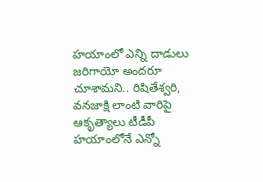హయాంలో ఎన్ని దాడులు జరిగాయో అందరూ చూశామని.. రిషితేశ్వరి, వనజాక్షి లాంటి వారిపై ఆకృత్యాలు టీడీపీ హయాంలోనే ఎన్నో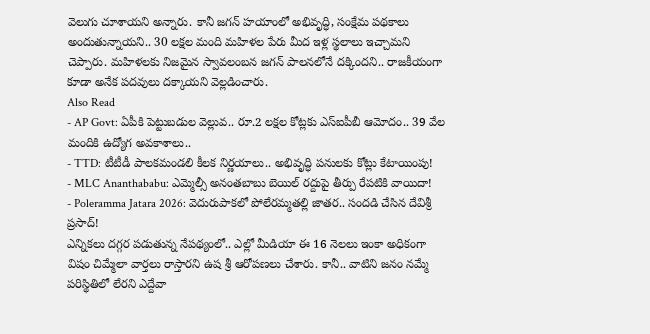వెలుగు చూశాయని అన్నారు. కానీ జగన్ హయాంలో అభివృద్ధి, సంక్షేమ పథకాలు అందుతున్నాయని.. 30 లక్షల మంది మహిళల పేరు మీద ఇళ్ల స్థలాలు ఇచ్చామని చెప్పారు. మహిళలకు నిజమైన స్వావలంబన జగన్ పాలనలోనే దక్కిందని.. రాజకీయంగా కూడా అనేక పదవులు దక్కాయని వెల్లడించారు.
Also Read
- AP Govt: ఏపీకి పెట్టుబడుల వెల్లువ.. రూ.2 లక్షల కోట్లకు ఎస్ఐపీబీ ఆమోదం.. 39 వేల మందికి ఉద్యోగ అవకాశాలు..
- TTD: టీటీడీ పాలకమండలి కీలక నిర్ణయాలు.. అభివృద్ధి పనులకు కోట్లు కేటాయింపు!
- MLC Ananthababu: ఎమ్మెల్సీ అనంతబాబు బెయిల్ రద్దుపై తీర్పు రేపటికి వాయిదా!
- Poleramma Jatara 2026: వెదురుపాకలో పోలేరమ్మతల్లి జాతర.. సందడి చేసిన దేవిశ్రీ ప్రసాద్!
ఎన్నికలు దగ్గర పడుతున్న నేపథ్యంలో.. ఎల్లో మీడియా ఈ 16 నెలలు ఇంకా అధికంగా విషం చిమ్మేలా వార్తలు రాస్తారని ఉష శ్రీ ఆరోపణలు చేశారు. కానీ.. వాటిని జనం నమ్మే పరిస్థితిలో లేరని ఎద్దేవా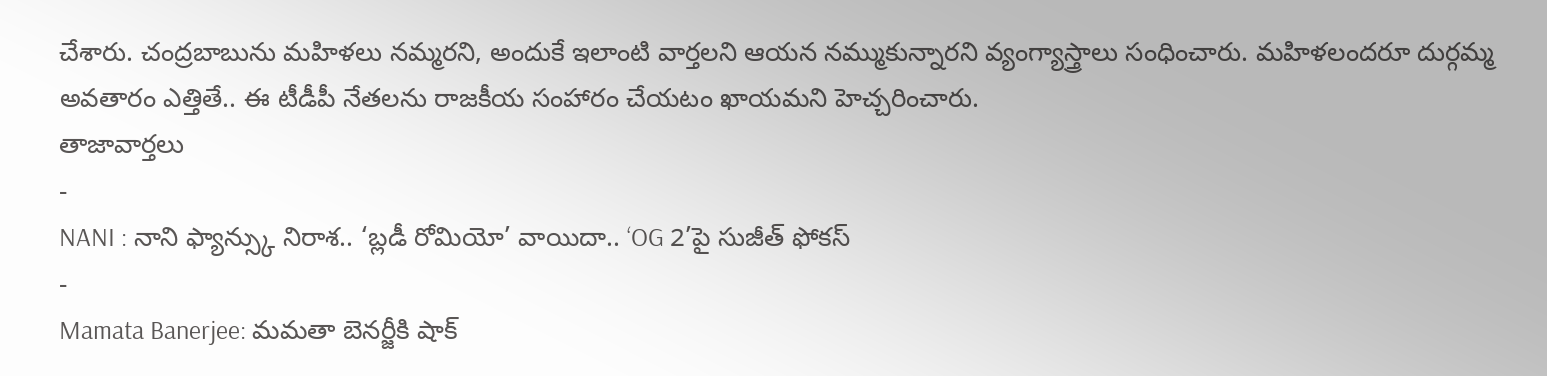చేశారు. చంద్రబాబును మహిళలు నమ్మరని, అందుకే ఇలాంటి వార్తలని ఆయన నమ్ముకున్నారని వ్యంగ్యాస్త్రాలు సంధించారు. మహిళలందరూ దుర్గమ్మ అవతారం ఎత్తితే.. ఈ టీడీపీ నేతలను రాజకీయ సంహారం చేయటం ఖాయమని హెచ్చరించారు.
తాజావార్తలు
-
NANI : నాని ఫ్యాన్స్కు నిరాశ.. ‘బ్లడీ రోమియో’ వాయిదా.. ‘OG 2’పై సుజీత్ ఫోకస్
-
Mamata Banerjee: మమతా బెనర్జీకి షాక్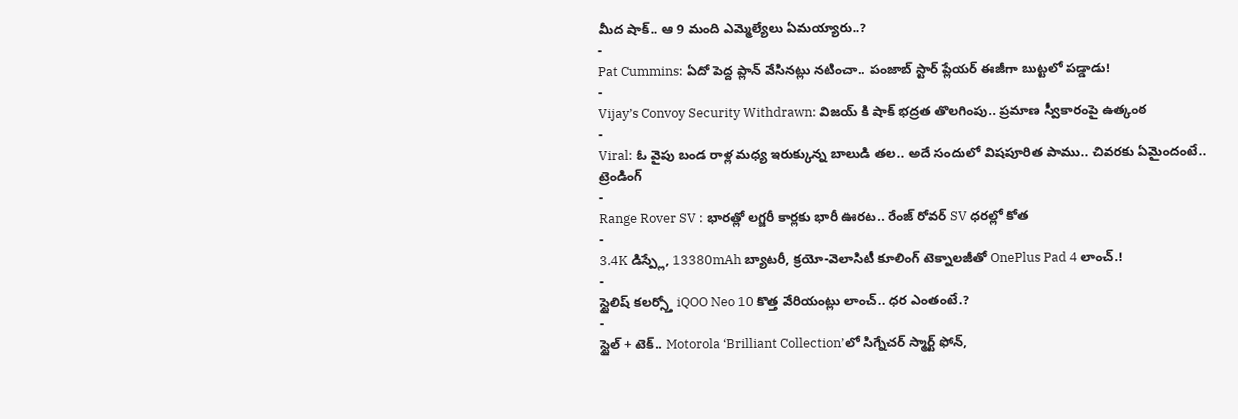మీద షాక్.. ఆ 9 మంది ఎమ్మెల్యేలు ఏమయ్యారు..?
-
Pat Cummins: ఏదో పెద్ద ప్లాన్ వేసినట్లు నటించా.. పంజాబ్ స్టార్ ప్లేయర్ ఈజీగా బుట్టలో పడ్డాడు!
-
Vijay’s Convoy Security Withdrawn: విజయ్ కి షాక్ భద్రత తొలగింపు.. ప్రమాణ స్వీకారంపై ఉత్కంఠ
-
Viral: ఓ వైపు బండ రాళ్ల మధ్య ఇరుక్కున్న బాలుడి తల.. అదే సందులో విషపూరిత పాము.. చివరకు ఏమైందంటే..
ట్రెండింగ్
-
Range Rover SV : భారత్లో లగ్జరీ కార్లకు భారీ ఊరట.. రేంజ్ రోవర్ SV ధరల్లో కోత
-
3.4K డిస్ప్లే, 13380mAh బ్యాటరీ, క్రయో-వెలాసిటీ కూలింగ్ టెక్నాలజీతో OnePlus Pad 4 లాంచ్.!
-
స్టైలిష్ కలర్స్తో iQOO Neo 10 కొత్త వేరియంట్లు లాంచ్.. ధర ఎంతంటే.?
-
స్టైల్ + టెక్.. Motorola ‘Brilliant Collection’లో సిగ్నేచర్ స్మార్ట్ ఫోన్,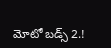మోటో బడ్స్ 2.!